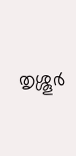തൃശ്ശൂർ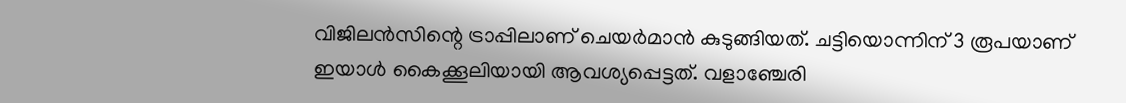വിജിലൻസിന്റെ ട്രാപ്പിലാണ് ചെയർമാൻ കുടുങ്ങിയത്. ചട്ടിയൊന്നിന് 3 രൂപയാണ് ഇയാൾ കൈക്കൂലിയായി ആവശ്യപ്പെട്ടത്. വളാഞ്ചേരി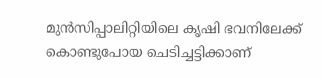മുൻസിപ്പാലിറ്റിയിലെ കൃഷി ഭവനിലേക്ക് കൊണ്ടുപോയ ചെടിച്ചട്ടിക്കാണ്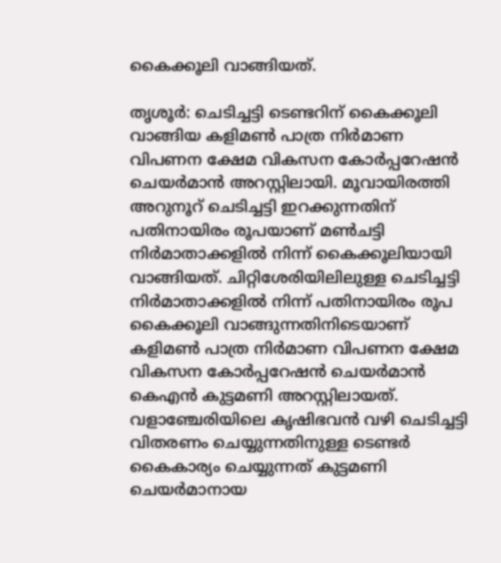കൈക്കൂലി വാങ്ങിയത്.

തൃശൂർ: ചെടിച്ചട്ടി ടെണ്ടറിന് കൈക്കൂലി വാങ്ങിയ കളിമണ്‍ പാത്ര നിര്‍മാണ വിപണന ക്ഷേമ വികസന കോര്‍പ്പറേഷന്‍ ചെയര്‍മാന്‍ അറസ്റ്റിലായി. മൂവായിരത്തി അറുനൂറ് ചെടിച്ചട്ടി ഇറക്കുന്നതിന് പതിനായിരം രൂപയാണ് മണ്‍ചട്ടി നിര്‍മാതാക്കളില്‍ നിന്ന് കൈക്കൂലിയായി വാങ്ങിയത്. ചിറ്റിശേരിയിലിലുള്ള ചെടിച്ചട്ടി നിര്‍മാതാക്കളില്‍ നിന്ന് പതിനായിരം രൂപ കൈക്കൂലി വാങ്ങുന്നതിനിടെയാണ് കളിമണ്‍ പാത്ര നിര്‍മാണ വിപണന ക്ഷേമ വികസന കോര്‍പ്പറേഷന്‍ ചെയര്‍മാന്‍ കെഎന്‍ കുട്ടമണി അറസ്റ്റിലായത്. വളാഞ്ചേരിയിലെ കൃഷിഭവന്‍ വഴി ചെടിച്ചട്ടി വിതരണം ചെയ്യുന്നതിനുള്ള ടെണ്ടര്‍ കൈകാര്യം ചെയ്യുന്നത് കുട്ടമണി ചെയര്‍മാനായ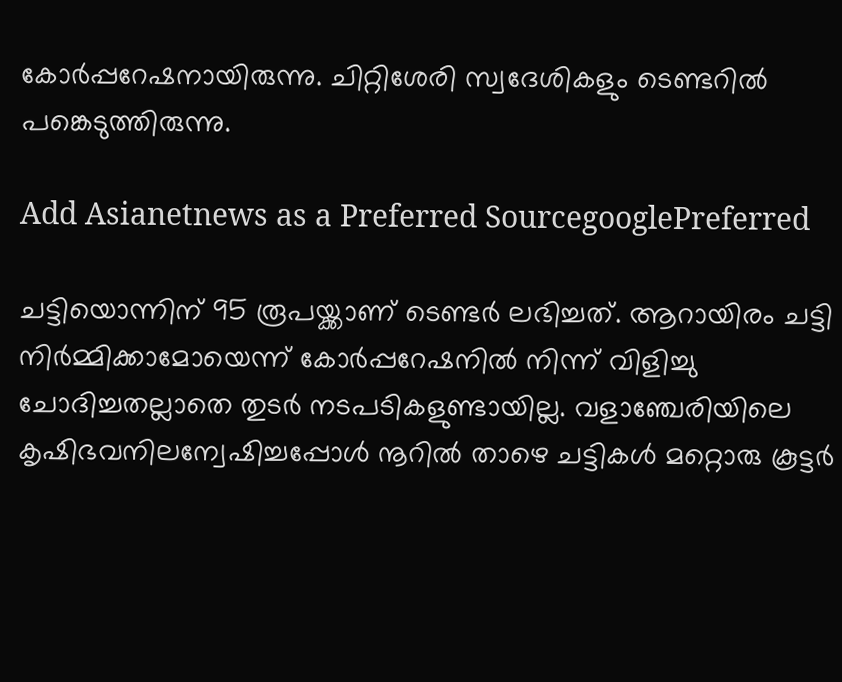കോര്‍പ്പറേഷനായിരുന്നു. ചിറ്റിശേരി സ്വദേശികളും ടെണ്ടറില്‍ പങ്കെടുത്തിരുന്നു.

Add Asianetnews as a Preferred SourcegooglePreferred

ചട്ടിയൊന്നിന് 95 രൂപയ്ക്കാണ് ടെണ്ടര്‍ ലഭിച്ചത്. ആറായിരം ചട്ടി നിര്‍മ്മിക്കാമോയെന്ന് കോര്‍പ്പറേഷനിൽ നിന്ന് വിളിച്ചു ചോദിച്ചതല്ലാതെ തുടര്‍ നടപടികളുണ്ടായില്ല. വളാഞ്ചേരിയിലെ കൃഷിഭവനിലന്വേഷിച്ചപ്പോള്‍ നൂറില്‍ താഴെ ചട്ടികള്‍ മറ്റൊരു കൂട്ടര്‍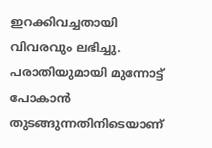ഇറക്കിവച്ചതായി വിവരവും ലഭിച്ചു. പരാതിയുമായി മുന്നോട്ട് പോകാന്‍ തുടങ്ങുന്നതിനിടെയാണ്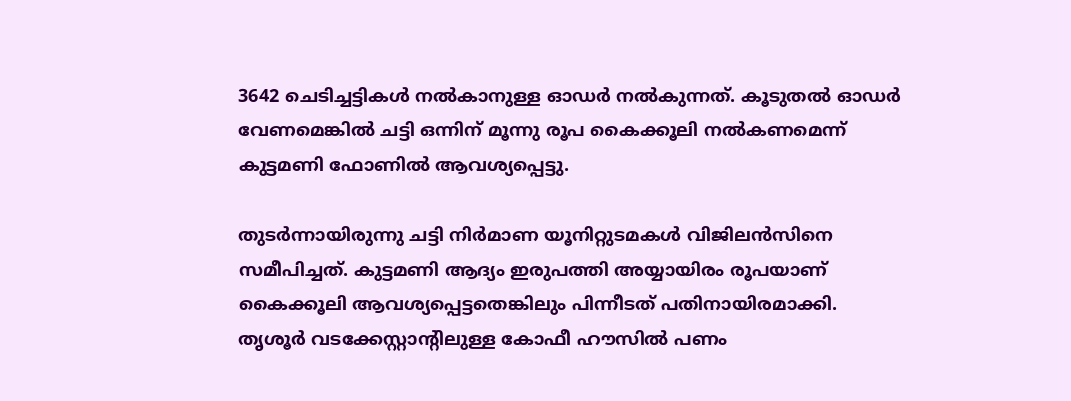3642 ചെടിച്ചട്ടികള്‍ നല്‍കാനുള്ള ഓഡര്‍ നല്‍കുന്നത്. കൂടുതല്‍ ഓഡർ വേണമെങ്കില്‍ ചട്ടി ഒന്നിന് മൂന്നു രൂപ കൈക്കൂലി നല്‍കണമെന്ന് കുട്ടമണി ഫോണില്‍ ആവശ്യപ്പെട്ടു.

തുടര്‍ന്നായിരുന്നു ചട്ടി നിര്‍മാണ യൂനിറ്റുടമകള്‍ വിജിലന്‍സിനെ സമീപിച്ചത്. കുട്ടമണി ആദ്യം ഇരുപത്തി അയ്യായിരം രൂപയാണ് കൈക്കൂലി ആവശ്യപ്പെട്ടതെങ്കിലും പിന്നീടത് പതിനായിരമാക്കി. തൃശൂര്‍ വടക്കേസ്റ്റാന്‍റിലുള്ള കോഫീ ഹൗസില്‍ പണം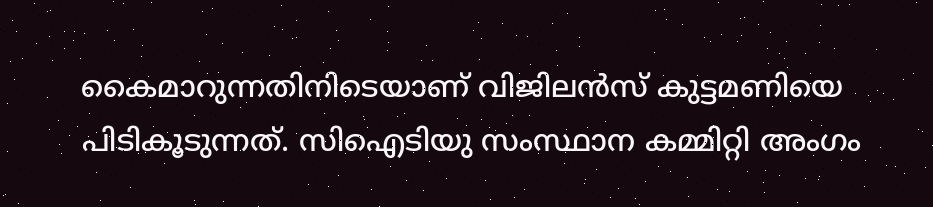കൈമാറുന്നതിനിടെയാണ് വിജിലന്‍സ് കുട്ടമണിയെ പിടികൂടുന്നത്. സിഐടിയു സംസ്ഥാന കമ്മിറ്റി അംഗം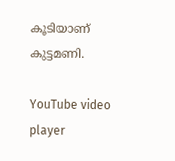കൂടിയാണ് കുട്ടമണി.

YouTube video player